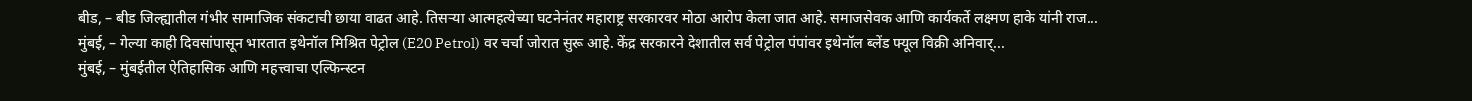बीड, – बीड जिल्ह्यातील गंभीर सामाजिक संकटाची छाया वाढत आहे. तिसऱ्या आत्महत्येच्या घटनेनंतर महाराष्ट्र सरकारवर मोठा आरोप केला जात आहे. समाजसेवक आणि कार्यकर्ते लक्ष्मण हाके यांनी राज...
मुंबई, – गेल्या काही दिवसांपासून भारतात इथेनॉल मिश्रित पेट्रोल (E20 Petrol) वर चर्चा जोरात सुरू आहे. केंद्र सरकारने देशातील सर्व पेट्रोल पंपांवर इथेनॉल ब्लेंड फ्यूल विक्री अनिवार्...
मुंबई, – मुंबईतील ऐतिहासिक आणि महत्त्वाचा एल्फिन्स्टन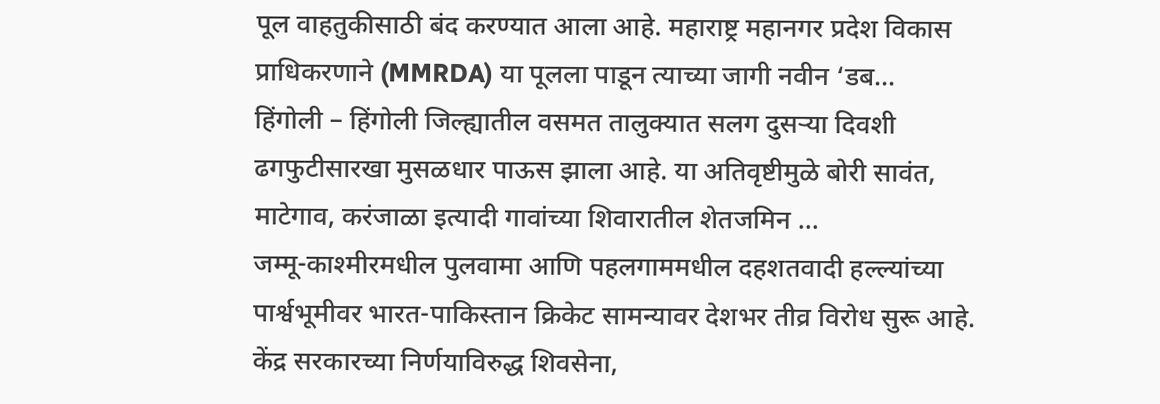पूल वाहतुकीसाठी बंद करण्यात आला आहे. महाराष्ट्र महानगर प्रदेश विकास प्राधिकरणाने (MMRDA) या पूलला पाडून त्याच्या जागी नवीन ‘डब...
हिंगोली – हिंगोली जिल्ह्यातील वसमत तालुक्यात सलग दुसऱ्या दिवशी ढगफुटीसारखा मुसळधार पाऊस झाला आहे. या अतिवृष्टीमुळे बोरी सावंत, माटेगाव, करंजाळा इत्यादी गावांच्या शिवारातील शेतजमिन ...
जम्मू-काश्मीरमधील पुलवामा आणि पहलगाममधील दहशतवादी हल्ल्यांच्या पार्श्वभूमीवर भारत-पाकिस्तान क्रिकेट सामन्यावर देशभर तीव्र विरोध सुरू आहे. केंद्र सरकारच्या निर्णयाविरुद्ध शिवसेना,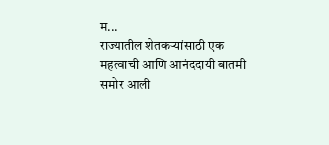म...
राज्यातील शेतकऱ्यांसाठी एक महत्वाची आणि आनंददायी बातमी समोर आली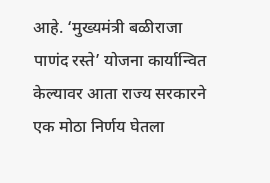आहे. ‘मुख्यमंत्री बळीराजा पाणंद रस्ते’ योजना कार्यान्वित केल्यावर आता राज्य सरकारने एक मोठा निर्णय घेतला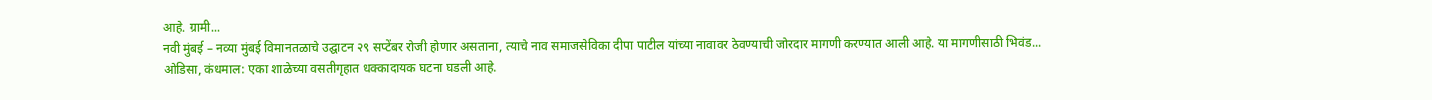आहे. ग्रामी...
नवी मुंबई – नव्या मुंबई विमानतळाचे उद्घाटन २९ सप्टेंबर रोजी होणार असताना, त्याचे नाव समाजसेविका दीपा पाटील यांच्या नावावर ठेवण्याची जोरदार मागणी करण्यात आली आहे. या मागणीसाठी भिवंड...
ओडिसा, कंधमाल: एका शाळेच्या वसतीगृहात धक्कादायक घटना घडली आहे.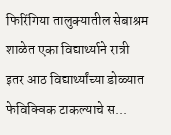फिरिंगिया तालुक्यातील सेबाश्रम शाळेत एका विद्यार्थ्याने रात्री इतर आठ विद्यार्थ्यांच्या डोळ्यात फेविक्विक टाकल्याचे स...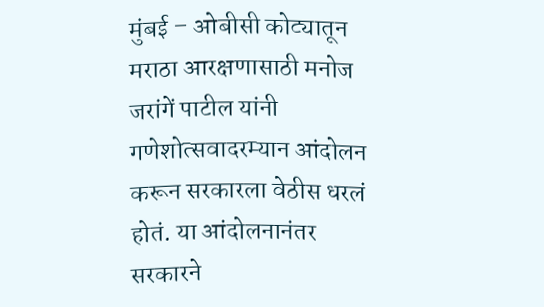मुंबई – ओबीसी कोट्यातून मराठा आरक्षणासाठी मनोज जरांगें पाटील यांनी गणेशोत्सवादरम्यान आंदोलन करून सरकारला वेठीस धरलं होतं. या आंदोलनानंतर सरकारने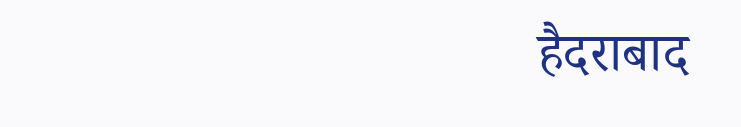हैदराबाद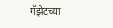गॅझेटच्या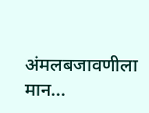अंमलबजावणीला मान...